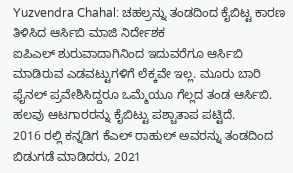Yuzvendra Chahal: ಚಹಲ್ರನ್ನು ತಂಡದಿಂದ ಕೈಬಿಟ್ಟ ಕಾರಣ ತಿಳಿಸಿದ ಆರ್ಸಿಬಿ ಮಾಜಿ ನಿರ್ದೇಶಕ
ಐಪಿಎಲ್ ಶುರುವಾದಾಗಿನಿಂದ ಇದುವರೆಗೂ ಆರ್ಸಿಬಿ ಮಾಡಿರುವ ಎಡವಟ್ಟುಗಳಿಗೆ ಲೆಕ್ಕವೇ ಇಲ್ಲ. ಮೂರು ಬಾರಿ ಫೈನಲ್ ಪ್ರವೇಶಿಸಿದ್ದರೂ ಒಮ್ಮೆಯೂ ಗೆಲ್ಲದ ತಂಡ ಆರ್ಸಿಬಿ. ಹಲವು ಆಟಗಾರರನ್ನು ಕೈಬಿಟ್ಟು ಪಶ್ಚಾತಾಪ ಪಟ್ಟಿದೆ.
2016 ರಲ್ಲಿ ಕನ್ನಡಿಗ ಕೆಎಲ್ ರಾಹುಲ್ ಅವರನ್ನು ತಂಡದಿಂದ ಬಿಡುಗಡೆ ಮಾಡಿದರು, 2021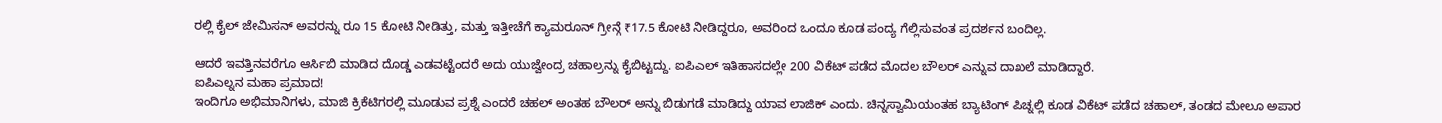ರಲ್ಲಿ ಕೈಲ್ ಜೇಮಿಸನ್ ಅವರನ್ನು ರೂ 15 ಕೋಟಿ ನೀಡಿತ್ತು, ಮತ್ತು ಇತ್ತೀಚೆಗೆ ಕ್ಯಾಮರೂನ್ ಗ್ರೀನ್ಗೆ ₹17.5 ಕೋಟಿ ನೀಡಿದ್ದರೂ, ಅವರಿಂದ ಒಂದೂ ಕೂಡ ಪಂದ್ಯ ಗೆಲ್ಲಿಸುವಂತ ಪ್ರದರ್ಶನ ಬಂದಿಲ್ಲ.

ಆದರೆ ಇವತ್ತಿನವರೆಗೂ ಆರ್ಸಿಬಿ ಮಾಡಿದ ದೊಡ್ಡ ಎಡವಟ್ಟೆಂದರೆ ಅದು ಯುಜ್ವೇಂದ್ರ ಚಹಾಲ್ರನ್ನು ಕೈಬಿಟ್ಟದ್ದು. ಐಪಿಎಲ್ ಇತಿಹಾಸದಲ್ಲೇ 200 ವಿಕೆಟ್ ಪಡೆದ ಮೊದಲ ಬೌಲರ್ ಎನ್ನುವ ದಾಖಲೆ ಮಾಡಿದ್ದಾರೆ.
ಐಪಿಎಲ್ನನ ಮಹಾ ಪ್ರಮಾದ!
ಇಂದಿಗೂ ಅಭಿಮಾನಿಗಳು, ಮಾಜಿ ಕ್ರಿಕೆಟಿಗರಲ್ಲಿ ಮೂಡುವ ಪ್ರಶ್ನೆ ಎಂದರೆ ಚಹಲ್ ಅಂತಹ ಬೌಲರ್ ಅನ್ನು ಬಿಡುಗಡೆ ಮಾಡಿದ್ದು ಯಾವ ಲಾಜಿಕ್ ಎಂದು. ಚಿನ್ನಸ್ವಾಮಿಯಂತಹ ಬ್ಯಾಟಿಂಗ್ ಪಿಚ್ನಲ್ಲಿ ಕೂಡ ವಿಕೆಟ್ ಪಡೆದ ಚಹಾಲ್, ತಂಡದ ಮೇಲೂ ಅಪಾರ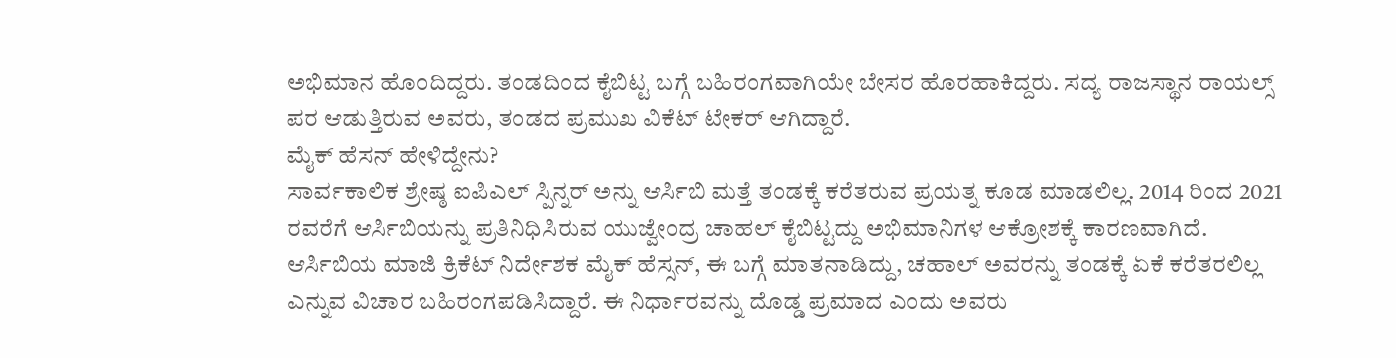ಅಭಿಮಾನ ಹೊಂದಿದ್ದರು. ತಂಡದಿಂದ ಕೈಬಿಟ್ಟ ಬಗ್ಗೆ ಬಹಿರಂಗವಾಗಿಯೇ ಬೇಸರ ಹೊರಹಾಕಿದ್ದರು. ಸದ್ಯ ರಾಜಸ್ಥಾನ ರಾಯಲ್ಸ್ ಪರ ಆಡುತ್ತಿರುವ ಅವರು, ತಂಡದ ಪ್ರಮುಖ ವಿಕೆಟ್ ಟೇಕರ್ ಆಗಿದ್ದಾರೆ.
ಮೈಕ್ ಹೆಸನ್ ಹೇಳಿದ್ದೇನು?
ಸಾರ್ವಕಾಲಿಕ ಶ್ರೇಷ್ಠ ಐಪಿಎಲ್ ಸ್ಪಿನ್ನರ್ ಅನ್ನು ಆರ್ಸಿಬಿ ಮತ್ತೆ ತಂಡಕ್ಕೆ ಕರೆತರುವ ಪ್ರಯತ್ನ ಕೂಡ ಮಾಡಲಿಲ್ಲ. 2014 ರಿಂದ 2021 ರವರೆಗೆ ಆರ್ಸಿಬಿಯನ್ನು ಪ್ರತಿನಿಧಿಸಿರುವ ಯುಜ್ವೇಂದ್ರ ಚಾಹಲ್ ಕೈಬಿಟ್ಟದ್ದು ಅಭಿಮಾನಿಗಳ ಆಕ್ರೋಶಕ್ಕೆ ಕಾರಣವಾಗಿದೆ.
ಆರ್ಸಿಬಿಯ ಮಾಜಿ ಕ್ರಿಕೆಟ್ ನಿರ್ದೇಶಕ ಮೈಕ್ ಹೆಸ್ಸನ್, ಈ ಬಗ್ಗೆ ಮಾತನಾಡಿದ್ದು, ಚಹಾಲ್ ಅವರನ್ನು ತಂಡಕ್ಕೆ ಏಕೆ ಕರೆತರಲಿಲ್ಲ ಎನ್ನುವ ವಿಚಾರ ಬಹಿರಂಗಪಡಿಸಿದ್ದಾರೆ. ಈ ನಿರ್ಧಾರವನ್ನು ದೊಡ್ಡ ಪ್ರಮಾದ ಎಂದು ಅವರು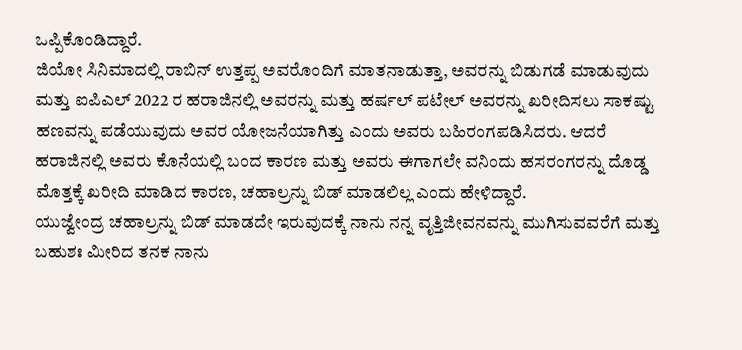ಒಪ್ಪಿಕೊಂಡಿದ್ದಾರೆ.
ಜಿಯೋ ಸಿನಿಮಾದಲ್ಲಿ ರಾಬಿನ್ ಉತ್ತಪ್ಪ ಅವರೊಂದಿಗೆ ಮಾತನಾಡುತ್ತಾ, ಅವರನ್ನು ಬಿಡುಗಡೆ ಮಾಡುವುದು ಮತ್ತು ಐಪಿಎಲ್ 2022 ರ ಹರಾಜಿನಲ್ಲಿ ಅವರನ್ನು ಮತ್ತು ಹರ್ಷಲ್ ಪಟೇಲ್ ಅವರನ್ನು ಖರೀದಿಸಲು ಸಾಕಷ್ಟು ಹಣವನ್ನು ಪಡೆಯುವುದು ಅವರ ಯೋಜನೆಯಾಗಿತ್ತು ಎಂದು ಅವರು ಬಹಿರಂಗಪಡಿಸಿದರು. ಆದರೆ ಹರಾಜಿನಲ್ಲಿ ಅವರು ಕೊನೆಯಲ್ಲಿ ಬಂದ ಕಾರಣ ಮತ್ತು ಅವರು ಈಗಾಗಲೇ ವನಿಂದು ಹಸರಂಗರನ್ನು ದೊಡ್ಡ ಮೊತ್ತಕ್ಕೆ ಖರೀದಿ ಮಾಡಿದ ಕಾರಣ, ಚಹಾಲ್ರನ್ನು ಬಿಡ್ ಮಾಡಲಿಲ್ಲ ಎಂದು ಹೇಳಿದ್ದಾರೆ.
ಯುಜ್ವೇಂದ್ರ ಚಹಾಲ್ರನ್ನು ಬಿಡ್ ಮಾಡದೇ ಇರುವುದಕ್ಕೆ ನಾನು ನನ್ನ ವೃತ್ತಿಜೀವನವನ್ನು ಮುಗಿಸುವವರೆಗೆ ಮತ್ತು ಬಹುಶಃ ಮೀರಿದ ತನಕ ನಾನು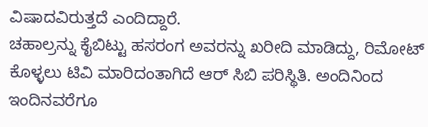ವಿಷಾದವಿರುತ್ತದೆ ಎಂದಿದ್ದಾರೆ.
ಚಹಾಲ್ರನ್ನು ಕೈಬಿಟ್ಟು ಹಸರಂಗ ಅವರನ್ನು ಖರೀದಿ ಮಾಡಿದ್ದು, ರಿಮೋಟ್ ಕೊಳ್ಳಲು ಟಿವಿ ಮಾರಿದಂತಾಗಿದೆ ಆರ್ ಸಿಬಿ ಪರಿಸ್ಥಿತಿ. ಅಂದಿನಿಂದ ಇಂದಿನವರೆಗೂ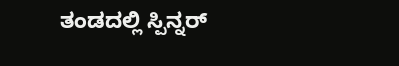ತಂಡದಲ್ಲಿ ಸ್ಪಿನ್ನರ್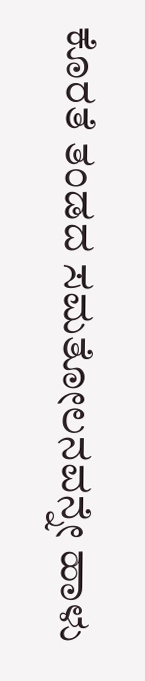ಕೊರತೆ ತಂಡದ ಸಮತೋಲನವನ್ನೇ ಹಾಳು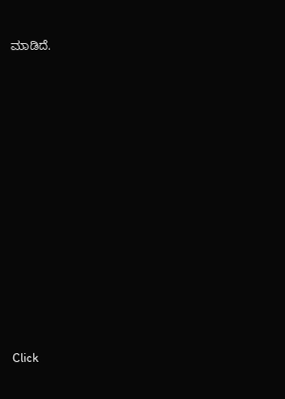ಮಾಡಿದೆ.












Click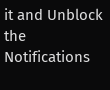it and Unblock the Notifications